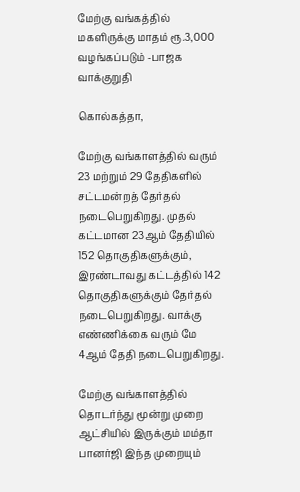மேற்கு வங்கத்தில் மகளிருக்கு மாதம் ரூ.3,000 வழங்கப்படும் -பாஜக வாக்குறுதி

கொல்கத்தா,

மேற்கு வங்காளத்தில் வரும் 23 மற்றும் 29 தேதிகளில் சட்டமன்றத் தேர்தல் நடைபெறுகிறது. முதல் கட்டமான 23ஆம் தேதியில் 152 தொகுதிகளுக்கும், இரண்டாவது கட்டத்தில் 142 தொகுதிகளுக்கும் தேர்தல் நடைபெறுகிறது. வாக்கு எண்ணிக்கை வரும் மே 4ஆம் தேதி நடைபெறுகிறது.

மேற்கு வங்காளத்தில் தொடர்ந்து மூன்று முறை ஆட்சியில் இருக்கும் மம்தா பானர்ஜி இந்த முறையும்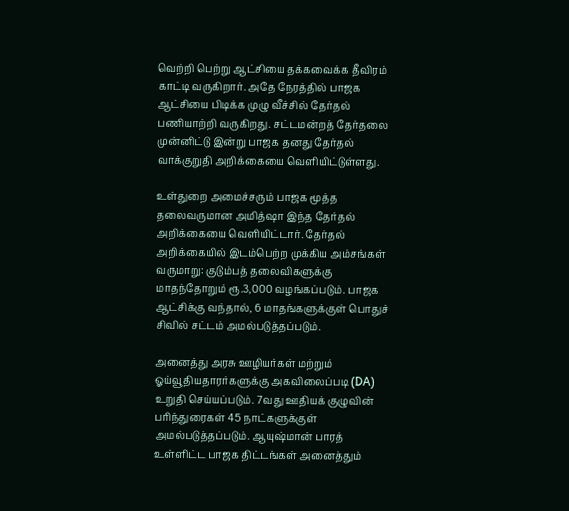வெற்றி பெற்று ஆட்சியை தக்கவைக்க தீவிரம் காட்டி வருகிறார். அதே நேரத்தில் பாஜக ஆட்சியை பிடிக்க முழு வீச்சில் தேர்தல் பணியாற்றி வருகிறது. சட்டமன்றத் தேர்தலை முன்னிட்டு இன்று பாஜக தனது தேர்தல் வாக்குறுதி அறிக்கையை வெளியிட்டுள்ளது.

உள்துறை அமைச்சரும் பாஜக மூத்த தலைவருமான அமித்ஷா இந்த தேர்தல் அறிக்கையை வெளியிட்டார். தேர்தல் அறிக்கையில் இடம்பெற்ற முக்கிய அம்சங்கள் வருமாறு: குடும்பத் தலைவிகளுக்கு மாதந்தோறும் ரூ.3,000 வழங்கப்படும். பாஜக ஆட்சிக்கு வந்தால், 6 மாதங்களுக்குள் பொதுச் சிவில் சட்டம் அமல்படுத்தப்படும்.

அனைத்து அரசு ஊழியர்கள் மற்றும் ஓய்வூதியதாரர்களுக்கு அகவிலைப்படி (DA) உறுதி செய்யப்படும். 7வது ஊதியக் குழுவின் பரிந்துரைகள் 45 நாட்களுக்குள் அமல்படுத்தப்படும். ஆயுஷ்மான் பாரத் உள்ளிட்ட பாஜக திட்டங்கள் அனைத்தும்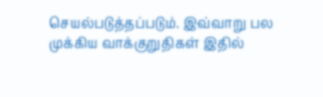செயல்படுத்தப்படும். இவ்வாறு பல முக்கிய வாக்குறுதிகள் இதில்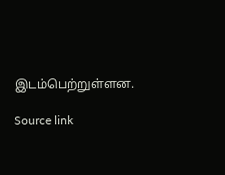இடம்பெற்றுள்ளன.

Source link